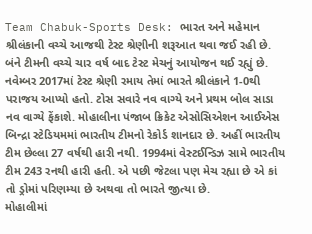Team Chabuk-Sports Desk: ભારત અને મહેમાન શ્રીલંકાની વચ્ચે આજથી ટેસ્ટ શ્રેણીની શરૂઆત થવા જઈ રહી છે. બંને ટીમની વચ્ચે ચાર વર્ષ બાદ ટેસ્ટ મેચનું આયોજન થઈ રહ્યું છે. નવેમ્બર 2017માં ટેસ્ટ શ્રેણી રમાય તેમાં ભારતે શ્રીલંકાને 1-0થી પરાજય આપ્યો હતો. ટોસ સવારે નવ વાગ્યે અને પ્રથમ બોલ સાડા નવ વાગ્યે ફેંકાશે. મોહાલીના પંજાબ ક્રિકેટ એસોસિએશન આઈએસ બિન્દ્રા સ્ટેડિયમમાં ભારતીય ટીમનો રેકોર્ડ શાનદાર છે. અહીં ભારતીય ટીમ છેલ્લા 27 વર્ષથી હારી નથી. 1994માં વેસ્ટઈન્ડિઝ સામે ભારતીય ટીમ 243 રનથી હારી હતી. એ પછી જેટલા પણ મેચ રહ્યા છે એ કાં તો ડ્રોમાં પરિણમ્યા છે અથવા તો ભારતે જીત્યા છે.
મોહાલીમાં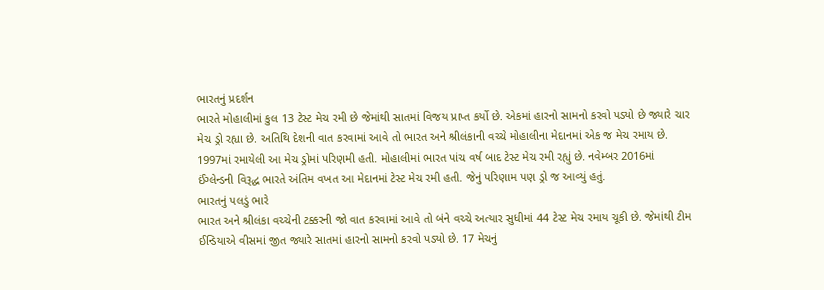ભારતનું પ્રદર્શન
ભારતે મોહાલીમાં કુલ 13 ટેસ્ટ મેચ રમી છે જેમાંથી સાતમાં વિજય પ્રાપ્ત કર્યો છે. એકમાં હારનો સામનો કરવો પડ્યો છે જ્યારે ચાર મેચ ડ્રો રહ્યા છે. અતિથિ દેશની વાત કરવામાં આવે તો ભારત અને શ્રીલંકાની વચ્ચે મોહાલીના મેદાનમાં એક જ મેચ રમાય છે. 1997માં રમાયેલી આ મેચ ડ્રોમાં પરિણમી હતી. મોહાલીમાં ભારત પાંચ વર્ષ બાદ ટેસ્ટ મેચ રમી રહ્યું છે. નવેમ્બર 2016માં ઈંગ્લેન્ડની વિરૂદ્ધ ભારતે અંતિમ વખત આ મેદાનમાં ટેસ્ટ મેચ રમી હતી. જેનું પરિણામ પણ ડ્રો જ આવ્યું હતું.
ભારતનું પલડું ભારે
ભારત અને શ્રીલંકા વચ્ચેની ટક્કરની જો વાત કરવામાં આવે તો બંને વચ્ચે અત્યાર સુધીમાં 44 ટેસ્ટ મેચ રમાય ચૂકી છે. જેમાંથી ટીમ ઈન્ડિયાએ વીસમાં જીત જ્યારે સાતમાં હારનો સામનો કરવો પડ્યો છે. 17 મેચનું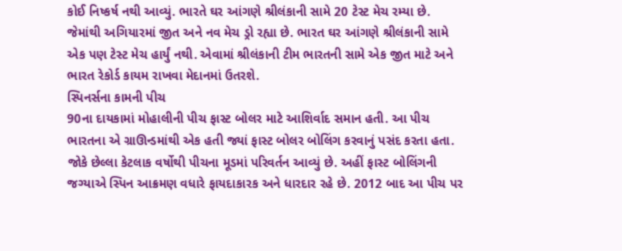કોઈ નિષ્કર્ષ નથી આવ્યું. ભારતે ઘર આંગણે શ્રીલંકાની સામે 20 ટેસ્ટ મેચ રમ્યા છે. જેમાંથી અગિયારમાં જીત અને નવ મેચ ડ્રો રહ્યા છે. ભારત ઘર આંગણે શ્રીલંકાની સામે એક પણ ટેસ્ટ મેચ હાર્યું નથી. એવામાં શ્રીલંકાની ટીમ ભારતની સામે એક જીત માટે અને ભારત રેકોર્ડ કાયમ રાખવા મેદાનમાં ઉતરશે.
સ્પિનર્સના કામની પીચ
90ના દાયકામાં મોહાલીની પીચ ફાસ્ટ બોલર માટે આશિર્વાદ સમાન હતી. આ પીચ ભારતના એ ગ્રાઊન્ડમાંથી એક હતી જ્યાં ફાસ્ટ બોલર બોલિંગ કરવાનું પસંદ કરતા હતા. જોકે છેલ્લા કેટલાક વર્ષોથી પીચના મૂડમાં પરિવર્તન આવ્યું છે. અહીં ફાસ્ટ બોલિંગની જગ્યાએ સ્પિન આક્રમણ વધારે ફાયદાકારક અને ધારદાર રહે છે. 2012 બાદ આ પીચ પર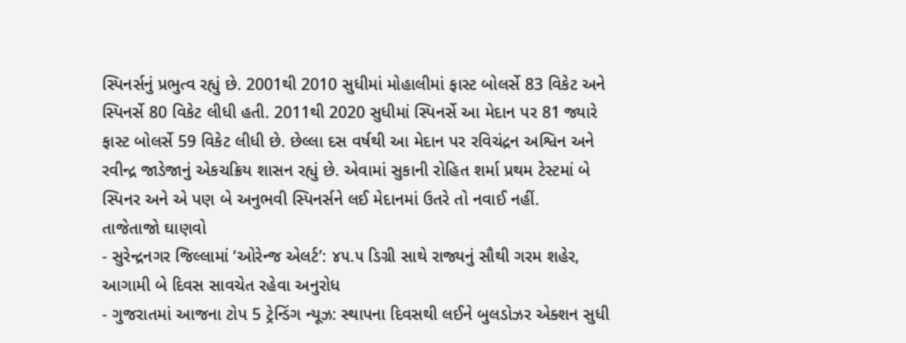સ્પિનર્સનું પ્રભુત્વ રહ્યું છે. 2001થી 2010 સુધીમાં મોહાલીમાં ફાસ્ટ બોલર્સે 83 વિકેટ અને સ્પિનર્સે 80 વિકેટ લીધી હતી. 2011થી 2020 સુધીમાં સ્પિનર્સે આ મેદાન પર 81 જ્યારે ફાસ્ટ બોલર્સે 59 વિકેટ લીધી છે. છેલ્લા દસ વર્ષથી આ મેદાન પર રવિચંદ્રન અશ્વિન અને રવીન્દ્ર જાડેજાનું એકચક્રિય શાસન રહ્યું છે. એવામાં સુકાની રોહિત શર્મા પ્રથમ ટેસ્ટમાં બે સ્પિનર અને એ પણ બે અનુભવી સ્પિનર્સને લઈ મેદાનમાં ઉતરે તો નવાઈ નહીં.
તાજેતાજો ઘાણવો
- સુરેન્દ્રનગર જિલ્લામાં ‘ઓરેન્જ એલર્ટ’: ૪૫.૫ ડિગ્રી સાથે રાજ્યનું સૌથી ગરમ શહેર, આગામી બે દિવસ સાવચેત રહેવા અનુરોધ
- ગુજરાતમાં આજના ટોપ 5 ટ્રેન્ડિંગ ન્યૂઝ: સ્થાપના દિવસથી લઈને બુલડોઝર એક્શન સુધી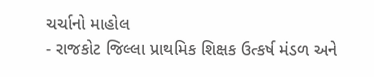ચર્ચાનો માહોલ
- રાજકોટ જિલ્લા પ્રાથમિક શિક્ષક ઉત્કર્ષ મંડળ અને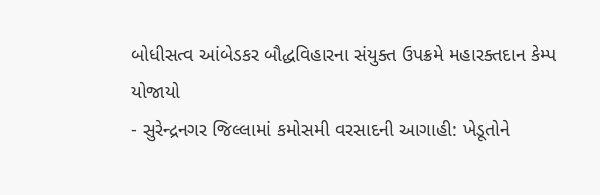બોધીસત્વ આંબેડકર બૌદ્ધવિહારના સંયુક્ત ઉપક્રમે મહારક્તદાન કેમ્પ યોજાયો
- સુરેન્દ્રનગર જિલ્લામાં કમોસમી વરસાદની આગાહી: ખેડૂતોને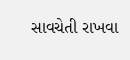સાવચેતી રાખવા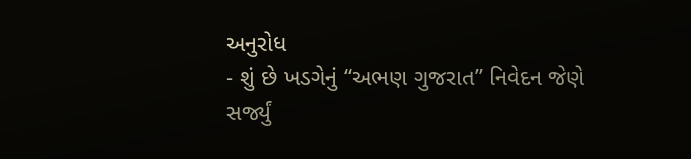અનુરોધ
- શું છે ખડગેનું “અભણ ગુજરાત” નિવેદન જેણે સર્જ્યું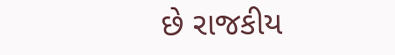છે રાજકીય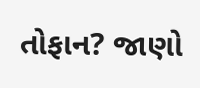તોફાન? જાણો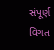સંપૂર્ણ વિગત